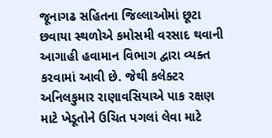જૂનાગઢ સહિતના જિલ્લાઓમાં છૂટા છવાયા સ્થળોએ કમોસમી વરસાદ થવાની આગાહી હવામાન વિભાગ દ્વારા વ્યક્ત કરવામાં આવી છે. જેથી કલેક્ટર અનિલકુમાર રાણાવસિયાએ પાક રક્ષણ માટે ખેડૂતોને ઉચિત પગલાં લેવા માટે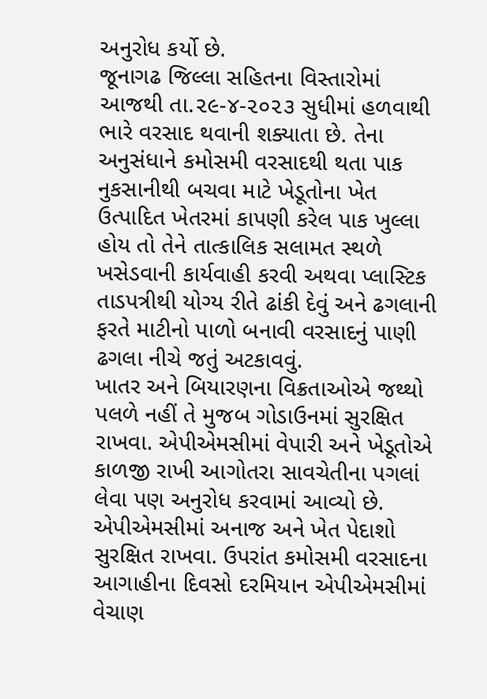અનુરોધ કર્યો છે.
જૂનાગઢ જિલ્લા સહિતના વિસ્તારોમાં આજથી તા.૨૯-૪-૨૦૨૩ સુધીમાં હળવાથી ભારે વરસાદ થવાની શક્યાતા છે. તેના અનુસંધાને કમોસમી વરસાદથી થતા પાક નુકસાનીથી બચવા માટે ખેડૂતોના ખેત ઉત્પાદિત ખેતરમાં કાપણી કરેલ પાક ખુલ્લા હોય તો તેને તાત્કાલિક સલામત સ્થળે ખસેડવાની કાર્યવાહી કરવી અથવા પ્લાસ્ટિક તાડપત્રીથી યોગ્ય રીતે ઢાંકી દેવું અને ઢગલાની ફરતે માટીનો પાળો બનાવી વરસાદનું પાણી ઢગલા નીચે જતું અટકાવવું.
ખાતર અને બિયારણના વિક્રતાઓએ જથ્થો પલળે નહીં તે મુજબ ગોડાઉનમાં સુરક્ષિત રાખવા. એપીએમસીમાં વેપારી અને ખેડૂતોએ કાળજી રાખી આગોતરા સાવચેતીના પગલાં લેવા પણ અનુરોધ કરવામાં આવ્યો છે.
એપીએમસીમાં અનાજ અને ખેત પેદાશો સુરક્ષિત રાખવા. ઉપરાંત કમોસમી વરસાદના આગાહીના દિવસો દરમિયાન એપીએમસીમાં વેચાણ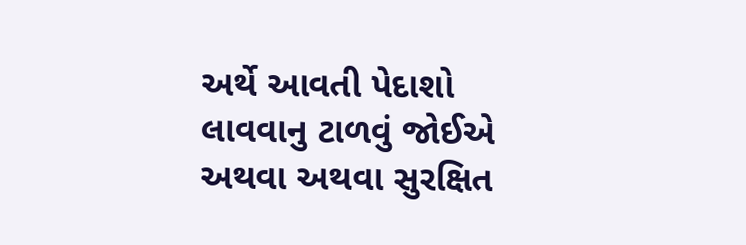અર્થે આવતી પેદાશો લાવવાનુ ટાળવું જોઈએ અથવા અથવા સુરક્ષિત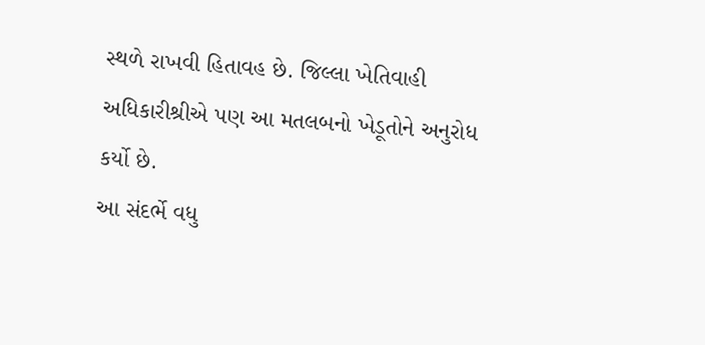સ્થળે રાખવી હિતાવહ છે. જિલ્લા ખેતિવાહી અધિકારીશ્રીએ પણ આ મતલબનો ખેડૂતોને અનુરોધ કર્યો છે.
આ સંદર્ભે વધુ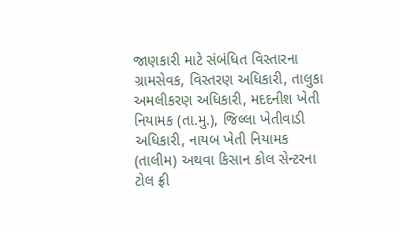જાણકારી માટે સંબંધિત વિસ્તારના ગ્રામસેવક, વિસ્તરણ અધિકારી, તાલુકા અમલીકરણ અધિકારી, મદદનીશ ખેતી નિયામક (તા.મુ.), જિલ્લા ખેતીવાડી અધિકારી, નાયબ ખેતી નિયામક (તાલીમ) અથવા કિસાન કોલ સેન્ટરના ટોલ ફ્રી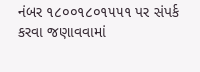નંબર ૧૮૦૦૧૮૦૧૫૫૧ પર સંપર્ક કરવા જણાવવામાં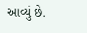આવ્યું છે.